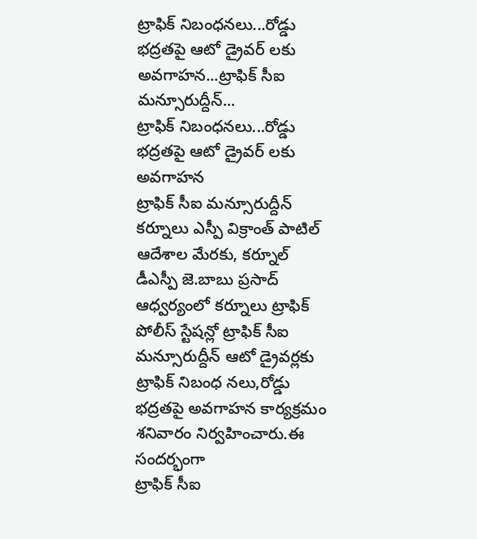ట్రాఫిక్ నిబంధనలు...రోడ్డు భద్రతపై ఆటో డ్రైవర్ లకు అవగాహన...ట్రాఫిక్ సీఐ మన్సూరుద్దీన్...
ట్రాఫిక్ నిబంధనలు...రోడ్డు భద్రతపై ఆటో డ్రైవర్ లకు అవగాహన
ట్రాఫిక్ సీఐ మన్సూరుద్దీన్
కర్నూలు ఎస్పీ విక్రాంత్ పాటిల్ ఆదేశాల మేరకు, కర్నూల్ డీఎస్పీ జె.బాబు ప్రసాద్ ఆధ్వర్యంలో కర్నూలు ట్రాఫిక్ పోలీస్ స్టేషన్లో ట్రాఫిక్ సీఐ మన్సూరుద్దీన్ ఆటో డ్రైవర్లకు ట్రాఫిక్ నిబంధ నలు,రోడ్డు భద్రతపై అవగాహన కార్యక్రమం శనివారం నిర్వహించారు.ఈ సందర్భంగా
ట్రాఫిక్ సీఐ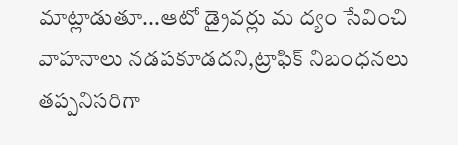మాట్లాడుతూ...ఆటో డ్రైవర్లు మ ద్యం సేవించి వాహనాలు నడపకూడదని,ట్రాఫిక్ నిబంధనలు తప్పనిసరిగా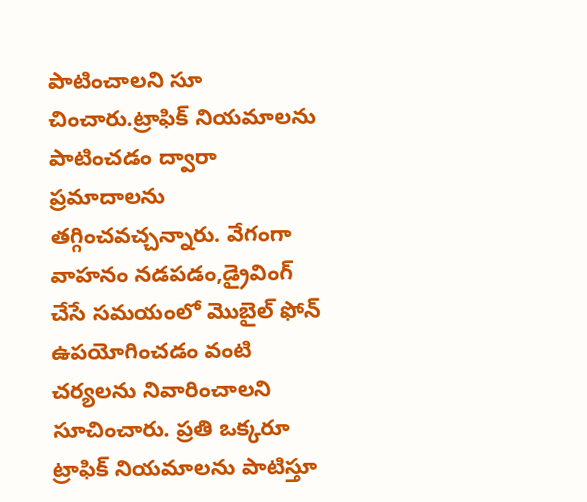పాటించాలని సూ చించారు.ట్రాఫిక్ నియమాలను పాటించడం ద్వారా ప్రమాదాలను తగ్గించవచ్చన్నారు. వేగంగా వాహనం నడపడం,డ్రైవింగ్ చేసే సమయంలో మొబైల్ ఫోన్ ఉపయోగించడం వంటి చర్యలను నివారించాలని సూచించారు. ప్రతి ఒక్కరూ ట్రాఫిక్ నియమాలను పాటిస్తూ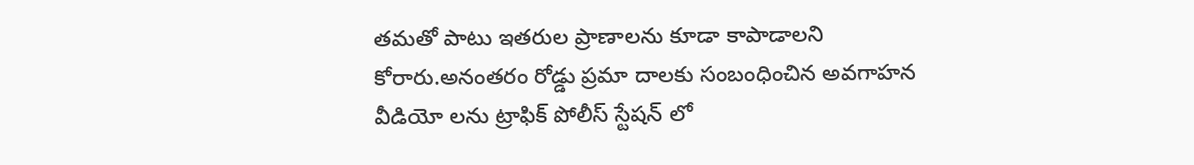తమతో పాటు ఇతరుల ప్రాణాలను కూడా కాపాడాలని కోరారు.అనంతరం రోడ్డు ప్రమా దాలకు సంబంధించిన అవగాహన వీడియో లను ట్రాఫిక్ పోలీస్ స్టేషన్ లో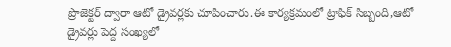ప్రొజెక్టర్ ద్వారా ఆటో డ్రైవర్లకు చూపించారు.ఈ కార్యక్రమంలో ట్రాఫిక్ సిబ్బంది,ఆటో డ్రైవర్లు పెద్ద సంఖ్యలో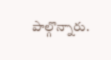పాల్గొన్నారు.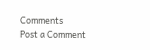Comments
Post a Comment